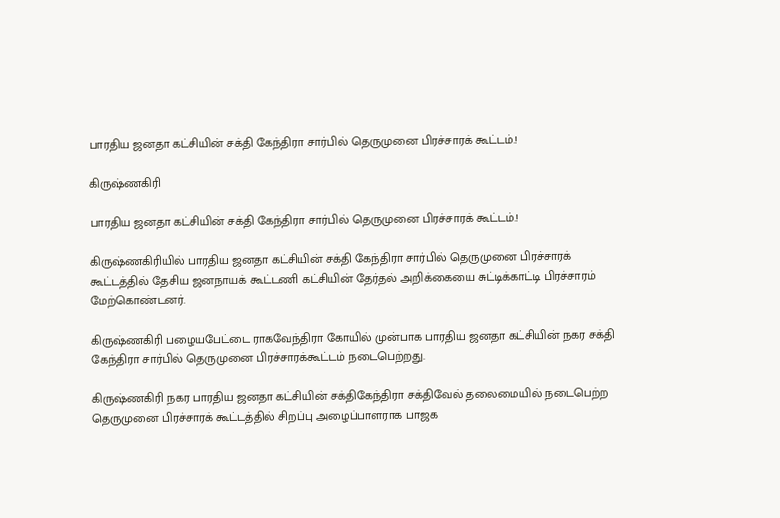பாரதிய ஜனதா கட்சியின் சக்தி கேந்திரா சார்பில் தெருமுனை பிரச்சாரக் கூட்டம்.!

கிருஷ்ணகிரி

பாரதிய ஜனதா கட்சியின் சக்தி கேந்திரா சார்பில் தெருமுனை பிரச்சாரக் கூட்டம்.!

கிருஷ்ணகிரியில் பாரதிய ஜனதா கட்சியின் சக்தி கேந்திரா சார்பில் தெருமுனை பிரச்சாரக் கூட்டத்தில் தேசிய ஜனநாயக் கூட்டணி கட்சியின் தேர்தல் அறிக்கையை சுட்டிக்காட்டி பிரச்சாரம் மேற்கொண்டனர்.

கிருஷ்ணகிரி பழையபேட்டை ராகவேந்திரா கோயில் முன்பாக பாரதிய ஜனதா கட்சியின் நகர சக்தி கேந்திரா சார்பில் தெருமுனை பிரச்சாரக்கூட்டம் நடைபெற்றது.

கிருஷ்ணகிரி நகர பாரதிய ஜனதா கட்சியின் சக்திகேந்திரா சக்திவேல் தலைமையில் நடைபெற்ற தெருமுனை பிரச்சாரக் கூட்டத்தில் சிறப்பு அழைப்பாளராக பாஜக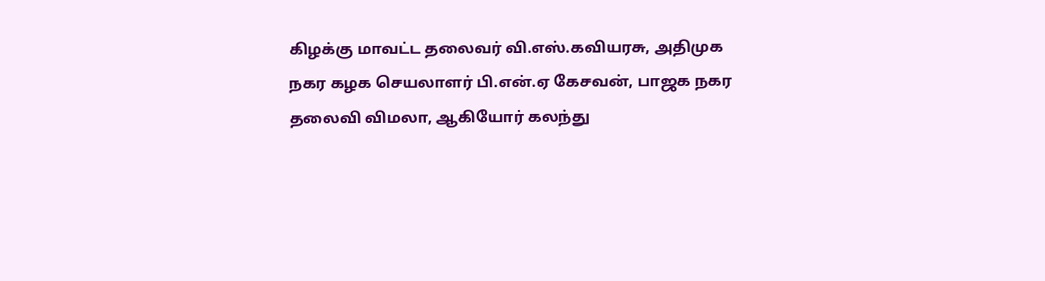கிழக்கு மாவட்ட தலைவர் வி.எஸ்.கவியரசு, அதிமுக நகர கழக செயலாளர் பி.என்.ஏ கேசவன், பாஜக நகர தலைவி விமலா, ஆகியோர் கலந்து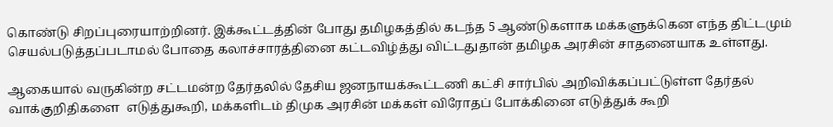கொண்டு சிறப்புரையாற்றினர். இக்கூட்டத்தின் போது தமிழகத்தில் கடந்த 5 ஆண்டுகளாக மக்களுக்கென எந்த திட்டமும் செயல்படுத்தப்படாமல் போதை கலாச்சாரத்தினை கட்டவிழ்த்து விட்டதுதான் தமிழக அரசின் சாதனையாக உள்ளது.

ஆகையால் வருகின்ற சட்டமன்ற தேர்தலில் தேசிய ஜனநாயக்கூட்டணி கட்சி சார்பில் அறிவிக்கப்பட்டுள்ள தேர்தல் வாக்குறிதிகளை  எடுத்துகூறி, மக்களிடம் திமுக அரசின் மக்கள் விரோதப் போக்கினை எடுத்துக் கூறி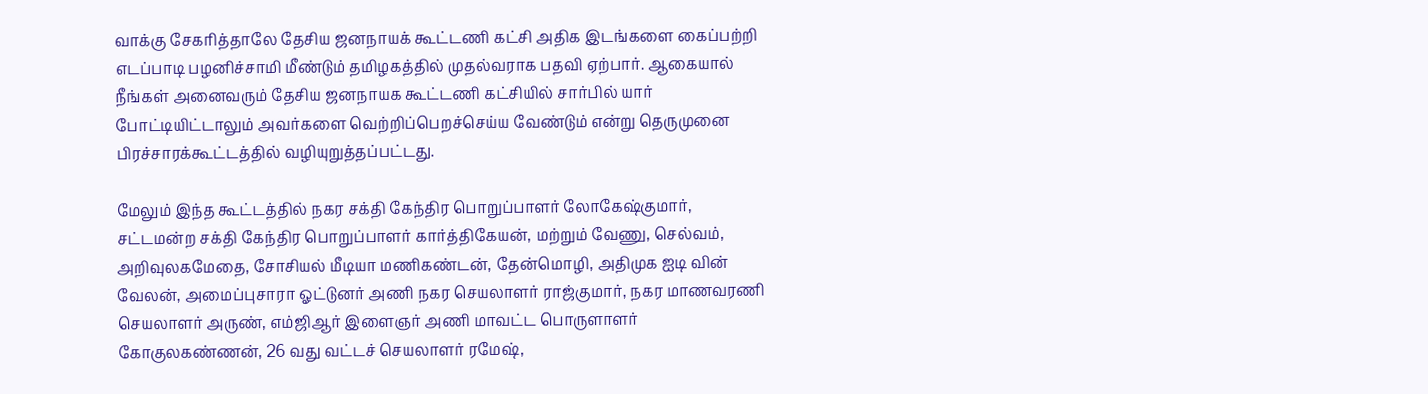வாக்கு சேகரித்தாலே தேசிய ஜனநாயக் கூட்டணி கட்சி அதிக இடங்களை கைப்பற்றி எடப்பாடி பழனிச்சாமி மீண்டும் தமிழகத்தில் முதல்வராக பதவி ஏற்பார். ஆகையால் நீங்கள் அனைவரும் தேசிய ஜனநாயக கூட்டணி கட்சியில் சார்பில் யார் போட்டியிட்டாலும் அவர்களை வெற்றிப்பெறச்செய்ய வேண்டும் என்று தெருமுனை பிரச்சாரக்கூட்டத்தில் வழியுறுத்தப்பட்டது.

மேலும் இந்த கூட்டத்தில் நகர சக்தி கேந்திர பொறுப்பாளர் லோகேஷ்குமார், சட்டமன்ற சக்தி கேந்திர பொறுப்பாளர் கார்த்திகேயன், மற்றும் வேணு, செல்வம், அறிவுலகமேதை, சோசியல் மீடியா மணிகண்டன், தேன்மொழி, அதிமுக ஐடி வின் வேலன், அமைப்புசாரா ஓட்டுனர் அணி நகர செயலாளர் ராஜ்குமார், நகர மாணவரணி செயலாளர் அருண், எம்ஜிஆர் இளைஞர் அணி மாவட்ட பொருளாளர் கோகுலகண்ணன், 26 வது வட்டச் செயலாளர் ரமேஷ்,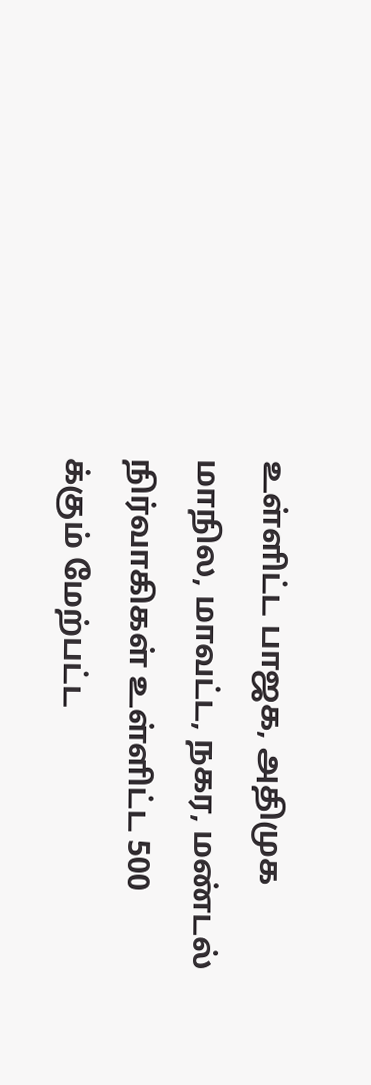உள்ளிட்ட பாஜக, அதிமுக மாநில, மாவட்ட, நகர, மண்டல் நிர்வாகிகள் உள்ளிட்ட 500 க்கும் மேற்பட்ட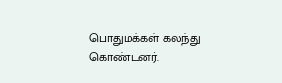பொதுமக்கள் கலந்து கொண்டனர்.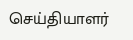செய்தியாளர்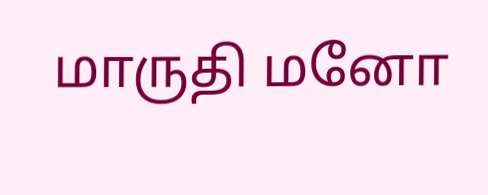மாருதி மனோ